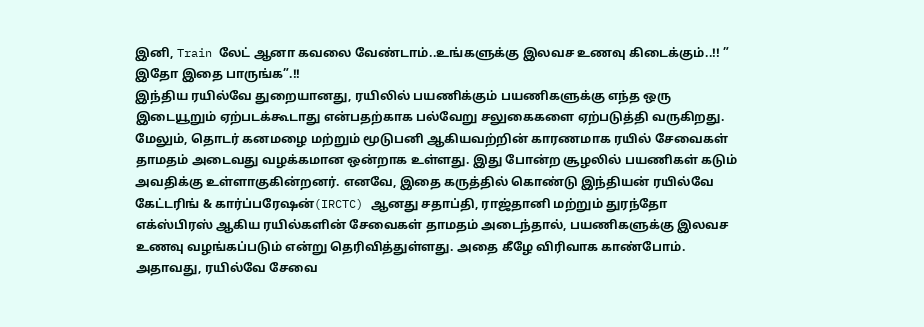இனி, Train லேட் ஆனா கவலை வேண்டாம்..உங்களுக்கு இலவச உணவு கிடைக்கும்..!! ” இதோ இதை பாருங்க”.!!
இந்திய ரயில்வே துறையானது, ரயிலில் பயணிக்கும் பயணிகளுக்கு எந்த ஒரு இடையூறும் ஏற்படக்கூடாது என்பதற்காக பல்வேறு சலுகைகளை ஏற்படுத்தி வருகிறது. மேலும், தொடர் கனமழை மற்றும் மூடுபனி ஆகியவற்றின் காரணமாக ரயில் சேவைகள் தாமதம் அடைவது வழக்கமான ஒன்றாக உள்ளது. இது போன்ற சூழலில் பயணிகள் கடும் அவதிக்கு உள்ளாகுகின்றனர். எனவே, இதை கருத்தில் கொண்டு இந்தியன் ரயில்வே கேட்டரிங் & கார்ப்பரேஷன்(IRCTC) ஆனது சதாப்தி, ராஜ்தானி மற்றும் துரந்தோ எக்ஸ்பிரஸ் ஆகிய ரயில்களின் சேவைகள் தாமதம் அடைந்தால், பயணிகளுக்கு இலவச உணவு வழங்கப்படும் என்று தெரிவித்துள்ளது. அதை கீழே விரிவாக காண்போம்.
அதாவது, ரயில்வே சேவை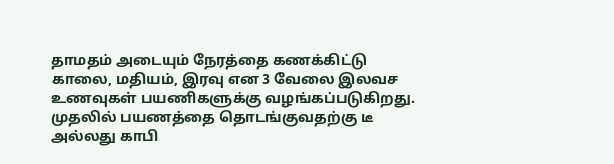தாமதம் அடையும் நேரத்தை கணக்கிட்டு காலை, மதியம், இரவு என 3 வேலை இலவச உணவுகள் பயணிகளுக்கு வழங்கப்படுகிறது. முதலில் பயணத்தை தொடங்குவதற்கு டீ அல்லது காபி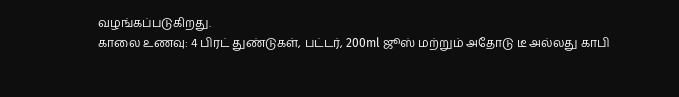வழங்கப்படுகிறது.
காலை உணவு: 4 பிரட் துண்டுகள், பட்டர், 200ml ஜூஸ் மற்றும் அதோடு டீ அல்லது காபி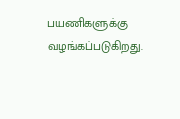பயணிகளுக்கு வழங்கப்படுகிறது.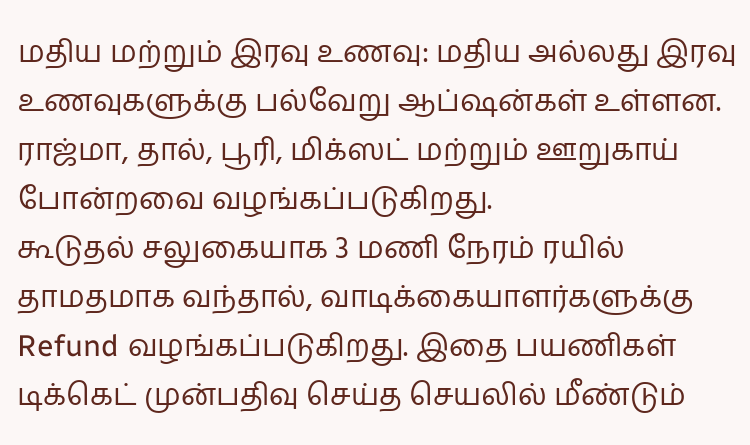மதிய மற்றும் இரவு உணவு: மதிய அல்லது இரவு உணவுகளுக்கு பல்வேறு ஆப்ஷன்கள் உள்ளன. ராஜ்மா, தால், பூரி, மிக்ஸட் மற்றும் ஊறுகாய் போன்றவை வழங்கப்படுகிறது.
கூடுதல் சலுகையாக 3 மணி நேரம் ரயில் தாமதமாக வந்தால், வாடிக்கையாளர்களுக்கு Refund வழங்கப்படுகிறது. இதை பயணிகள் டிக்கெட் முன்பதிவு செய்த செயலில் மீண்டும்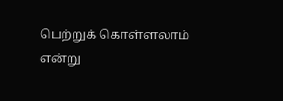பெற்றுக் கொள்ளலாம் என்று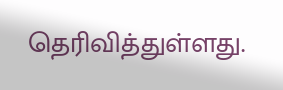தெரிவித்துள்ளது.